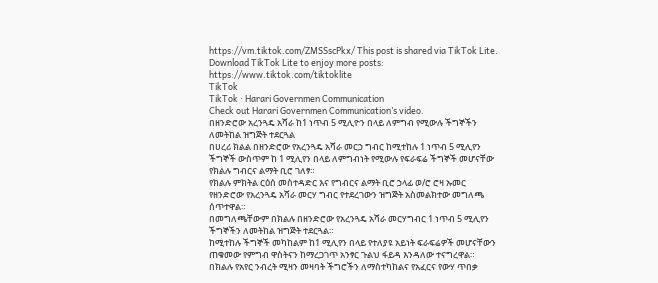https://vm.tiktok.com/ZMSSscPkx/ This post is shared via TikTok Lite. Download TikTok Lite to enjoy more posts: https://www.tiktok.com/tiktoklite
TikTok
TikTok · Harari Governmen Communication
Check out Harari Governmen Communication’s video.
በዘንድሮው አረንጓዴ አሻራ ከ1 ነጥብ 5 ሚሊዮን በላይ ለምግብ የሚውሉ ችግኞችን ለመትከል ዝግጅት ተደርጓል
በሀረሪ ክልል በዘንድሮው የአረንጓዴ አሻራ መርኃ ግብር ከሚተከሉ 1 ነጥብ 5 ሚሊየን ችግኞች ውስጥም ከ 1 ሚሊየን በላይ ለምግብነት የሚውሉ የፍራፍሬ ችግኞች መሆናቸው የክልሉ ግብርና ልማት ቢሮ ገለፃ።
የክልሉ ምክትል ርዕሰ መስተዳድር እና የግብርና ልማት ቢሮ ኃላፊ ወ/ሮ ሮዛ ኡመር የዘንድሮው የአረንጓዴ አሻራ መርሃ ግብር የተደረገውን ዝግጅት አስመልክተው መግለጫ ሰጥተዋል።
በመግለጫቸውም በክልሉ በዘንድሮው የአረንጓዴ አሻራ መርሃግብር 1 ነጥብ 5 ሚሊየን ችግኞችን ለመትከል ዝግጅት ተደርጓል።
ከሚተከሉ ችግኞች መካከልም ከ1 ሚሊየን በላይ የተለያዩ አይነት ፍራፍሬዎች መሆናቸውን ጠቁመው የምግብ ዋስትናን ከማረጋገጥ አንፃር ጉልህ ፋይዳ እንዳለው ተናግረዋል።
በክልሉ የአየር ንብረት ሚዛን መዛባት ችግሮችን ለማስተካከልና የአፈርና የውሃ ጥበቃ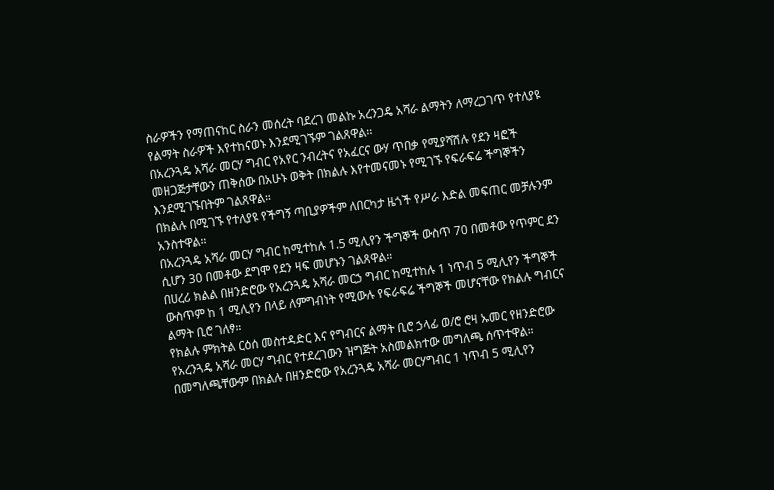ስራዎችን የማጠናከር ስራን መሰረት ባደረገ መልኩ አረንጋዴ አሻራ ልማትን ለማረጋገጥ የተለያዩ የልማት ስራዎች እየተከናወኑ እንደሚገኙም ገልጸዋል፡፡
በአረንጓዴ አሻራ መርሃ ግብር የአየር ንብረትና የአፈርና ውሃ ጥበቃ የሚያሻሽሉ የደን ዛፎች መዘጋጅታቸውን ጠቅሰው በአሁኑ ወቅት በክልሉ እየተመናመኑ የሚገኙ የፍራፍሬ ችግኞችን እንደሚገኙበትም ገልጸዋል።
በክልሉ በሚገኙ የተለያዩ የችግኝ ጣቢያዎችም ለበርካታ ዜጎች የሥራ እድል መፍጠር መቻሉንም አንስተዋል።
በአረንጓዴ አሻራ መርሃ ግብር ከሚተከሉ 1.5 ሚሊየን ችግኞች ውስጥ 70 በመቶው የጥምር ደን ሲሆን 30 በመቶው ደግሞ የደን ዛፍ መሆኑን ገልጸዋል።
በሀረሪ ክልል በዘንድሮው የአረንጓዴ አሻራ መርኃ ግብር ከሚተከሉ 1 ነጥብ 5 ሚሊየን ችግኞች ውስጥም ከ 1 ሚሊየን በላይ ለምግብነት የሚውሉ የፍራፍሬ ችግኞች መሆናቸው የክልሉ ግብርና ልማት ቢሮ ገለፃ።
የክልሉ ምክትል ርዕሰ መስተዳድር እና የግብርና ልማት ቢሮ ኃላፊ ወ/ሮ ሮዛ ኡመር የዘንድሮው የአረንጓዴ አሻራ መርሃ ግብር የተደረገውን ዝግጅት አስመልክተው መግለጫ ሰጥተዋል።
በመግለጫቸውም በክልሉ በዘንድሮው የአረንጓዴ አሻራ መርሃግብር 1 ነጥብ 5 ሚሊየን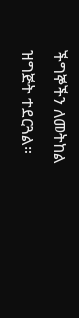ችግኞችን ለመትከል ዝግጅት ተደርጓል።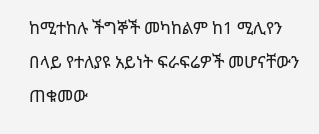ከሚተከሉ ችግኞች መካከልም ከ1 ሚሊየን በላይ የተለያዩ አይነት ፍራፍሬዎች መሆናቸውን ጠቁመው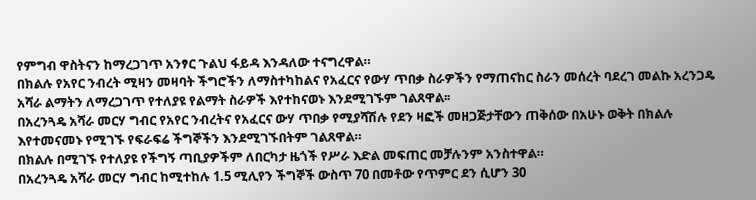የምግብ ዋስትናን ከማረጋገጥ አንፃር ጉልህ ፋይዳ እንዳለው ተናግረዋል።
በክልሉ የአየር ንብረት ሚዛን መዛባት ችግሮችን ለማስተካከልና የአፈርና የውሃ ጥበቃ ስራዎችን የማጠናከር ስራን መሰረት ባደረገ መልኩ አረንጋዴ አሻራ ልማትን ለማረጋገጥ የተለያዩ የልማት ስራዎች እየተከናወኑ እንደሚገኙም ገልጸዋል፡፡
በአረንጓዴ አሻራ መርሃ ግብር የአየር ንብረትና የአፈርና ውሃ ጥበቃ የሚያሻሽሉ የደን ዛፎች መዘጋጅታቸውን ጠቅሰው በአሁኑ ወቅት በክልሉ እየተመናመኑ የሚገኙ የፍራፍሬ ችግኞችን እንደሚገኙበትም ገልጸዋል።
በክልሉ በሚገኙ የተለያዩ የችግኝ ጣቢያዎችም ለበርካታ ዜጎች የሥራ እድል መፍጠር መቻሉንም አንስተዋል።
በአረንጓዴ አሻራ መርሃ ግብር ከሚተከሉ 1.5 ሚሊየን ችግኞች ውስጥ 70 በመቶው የጥምር ደን ሲሆን 30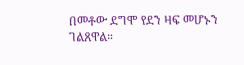በመቶው ደግሞ የደን ዛፍ መሆኑን ገልጸዋል።